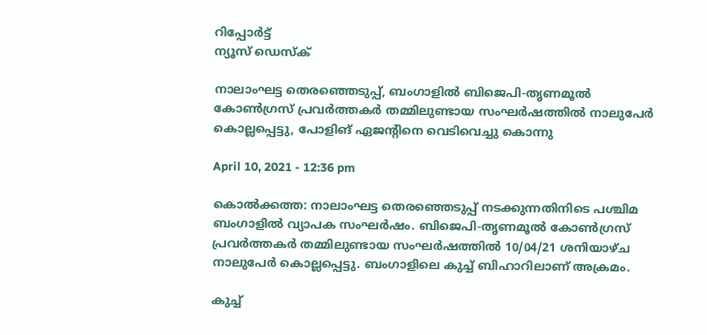റിപ്പോര്‍ട്ട്
ന്യൂസ് ഡെസ്ക്

നാലാംഘട്ട തെരഞ്ഞെടുപ്പ്, ബംഗാളിൽ ബിജെപി-തൃണമൂല്‍ കോണ്‍ഗ്രസ് പ്രവര്‍ത്തകര്‍ തമ്മിലുണ്ടായ സംഘര്‍ഷത്തില്‍ നാലുപേര്‍ കൊല്ലപ്പെട്ടു, പോളിങ് ഏജന്റിനെ വെടിവെച്ചു കൊന്നു

April 10, 2021 - 12:36 pm

കൊല്‍ക്കത്ത: നാലാംഘട്ട തെരഞ്ഞെടുപ്പ് നടക്കുന്നതിനിടെ പശ്ചിമ ബംഗാളില്‍ വ്യാപക സംഘര്‍ഷം. ബിജെപി-തൃണമൂല്‍ കോണ്‍ഗ്രസ് പ്രവര്‍ത്തകര്‍ തമ്മിലുണ്ടായ സംഘര്‍ഷത്തില്‍ 10/04/21 ശനിയാഴ്ച നാലുപേര്‍ കൊല്ലപ്പെട്ടു. ബംഗാളിലെ കുച്ച് ബിഹാറിലാണ് അക്രമം.

കുച്ച്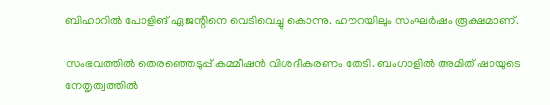ബിഹാറില്‍ പോളിങ് ഏജന്റിനെ വെടിവെച്ചു കൊന്നു. ഹൗറയിലും സംഘര്‍ഷം രൂക്ഷമാണ്.

സംഭവത്തില്‍ തെരഞ്ഞെടുപ്പ് കമ്മീഷന്‍ വിശദീകരണം തേടി. ബംഗാളില്‍ അമിത് ഷായുടെ നേതൃത്വത്തില്‍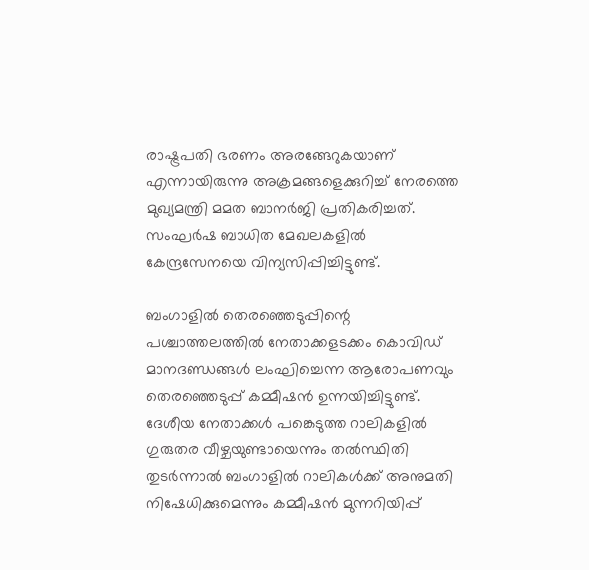രാഷ്ട്രപതി ഭരണം അരങ്ങേറുകയാണ് എന്നായിരുന്നു അക്രമങ്ങളെക്കുറിച്ച് നേരത്തെ മുഖ്യമന്ത്രി മമത ബാനര്‍ജി പ്രതികരിച്ചത്. സംഘര്‍ഷ ബാധിത മേഖലകളില്‍ കേന്ദ്രസേനയെ വിന്യസിപ്പിച്ചിട്ടുണ്ട്.

ബംഗാളില്‍ തെരഞ്ഞെടുപ്പിന്റെ പശ്ചാത്തലത്തില്‍ നേതാക്കളടക്കം കൊവിഡ് മാനദണ്ഡങ്ങള്‍ ലംഘിച്ചെന്ന ആരോപണവും തെരഞ്ഞെടുപ്പ് കമ്മീഷന്‍ ഉന്നയിച്ചിട്ടുണ്ട്. ദേശീയ നേതാക്കള്‍ പങ്കെടുത്ത റാലികളില്‍ ഗുരുതര വീഴ്ചയുണ്ടായെന്നും തല്‍സ്ഥിതി തുടര്‍ന്നാല്‍ ബംഗാളില്‍ റാലികള്‍ക്ക് അനുമതി നിഷേധിക്കുമെന്നും കമ്മീഷന്‍ മുന്നറിയിപ്പ്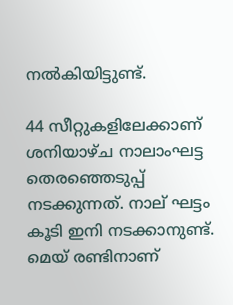നല്‍കിയിട്ടുണ്ട്.

44 സീറ്റുകളിലേക്കാണ് ശനിയാഴ്ച നാലാംഘട്ട തെരഞ്ഞെടുപ്പ് നടക്കുന്നത്. നാല് ഘട്ടം കൂടി ഇനി നടക്കാനുണ്ട്. മെയ് രണ്ടിനാണ്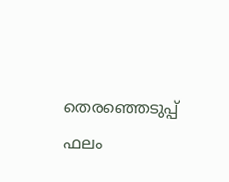തെരഞ്ഞെടുപ്പ് ഫലം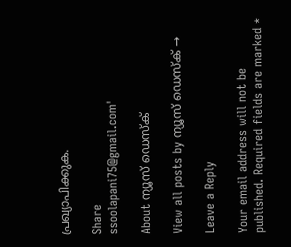പ്രഖ്യാപിക്കുക.

Share
ssoolapani75@gmail.com'

About ന്യൂസ് ഡെസ്ക്

View all posts by ന്യൂസ് ഡെസ്ക് →

Leave a Reply

Your email address will not be published. Required fields are marked *